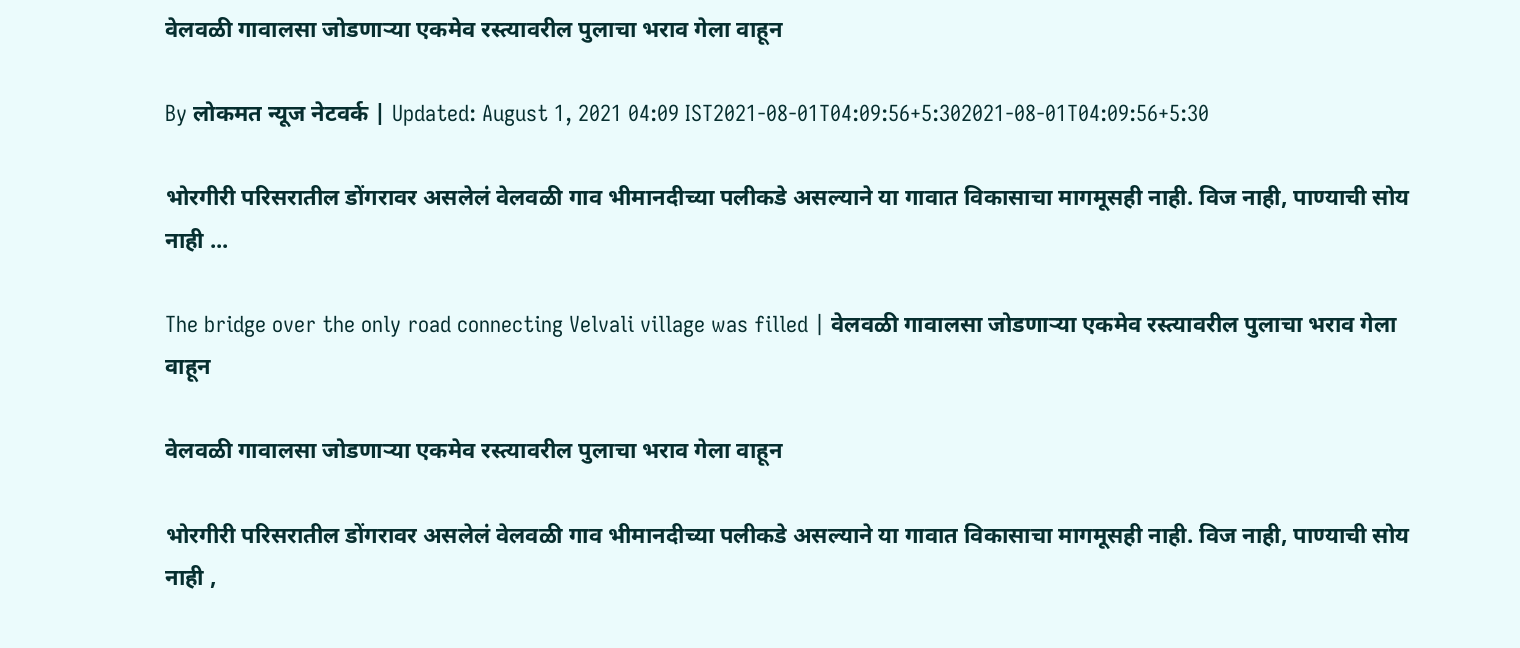वेलवळी गावालसा जोडणाऱ्या एकमेव रस्त्यावरील पुलाचा भराव गेला वाहून

By लोकमत न्यूज नेटवर्क | Updated: August 1, 2021 04:09 IST2021-08-01T04:09:56+5:302021-08-01T04:09:56+5:30

भोरगीरी परिसरातील डोंगरावर असलेलं वेलवळी गाव भीमानदीच्या पलीकडे असल्याने या गावात विकासाचा मागमूसही नाही. विज नाही, पाण्याची सोय नाही ...

The bridge over the only road connecting Velvali village was filled | वेलवळी गावालसा जोडणाऱ्या एकमेव रस्त्यावरील पुलाचा भराव गेला वाहून

वेलवळी गावालसा जोडणाऱ्या एकमेव रस्त्यावरील पुलाचा भराव गेला वाहून

भोरगीरी परिसरातील डोंगरावर असलेलं वेलवळी गाव भीमानदीच्या पलीकडे असल्याने या गावात विकासाचा मागमूसही नाही. विज नाही, पाण्याची सोय नाही ,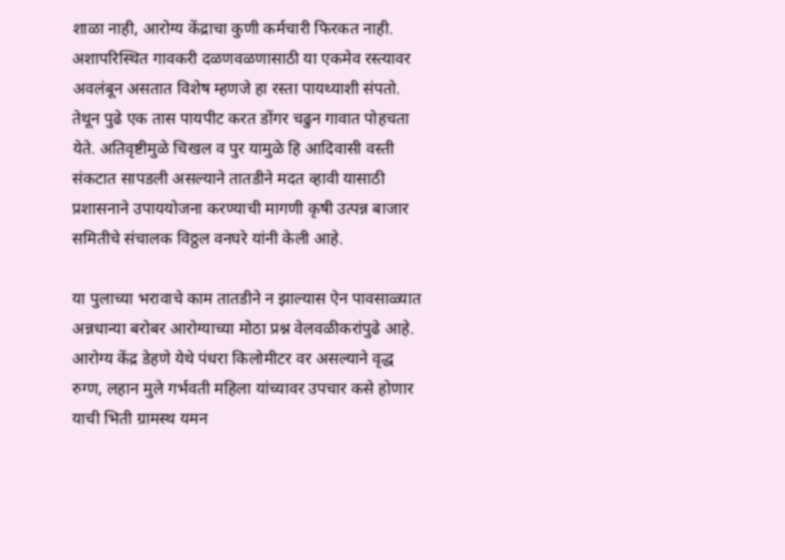शाळा नाही, आरोग्य केंद्राचा कुणी कर्मचारी फिरकत नाही. अशापरिस्थित गावकरी दळणवळणासाठी या एकमेव रस्त्यावर अवलंबून असतात विशेष म्हणजे हा रस्ता पायथ्याशी संपतो. तेथून पुढे एक तास पायपीट करत डोंगर चढुन गावात पोहचता येते. अतिवृष्टीमुळे चिखल व पुर यामुळे हि आदिवासी वस्ती संकटात सापडली असल्याने तातडीने मदत व्हावी यासाठी प्रशासनाने उपाययोजना करण्याची मागणी कृषी उत्पन्न बाजार समितीचे संचालक विठ्ठल वनघरे यांनी केली आहे.

या पुलाच्या भरावाचे काम तातडीने न झाल्यास ऐन पावसाळ्यात अन्नधान्या बरोबर आरोग्याच्या मोठा प्रश्न वेलवळीकरांपुढे आहे. आरोग्य केंद्र डेहणे येथे पंधरा किलोमीटर वर असल्याने वृद्ध रुग्ण, लहान मुले गर्भवती महिला यांच्यावर उपचार कसे होणार याची भिती ग्रामस्थ यमन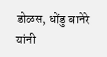डोळस, धोंडु बानेरे यांनी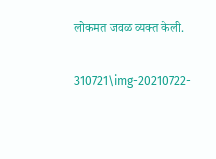लोकमत जवळ व्यक्त केली.

310721\img-20210722-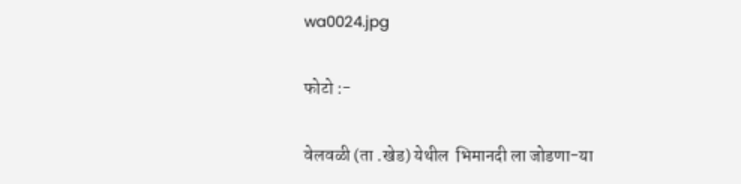wa0024.jpg

फोटो :-

वेलवळी (ता .खेड) येथील  भिमानदी ला जोडणा-या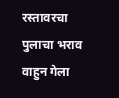रस्तावरचा   पुलाचा भराव वाहुन गेला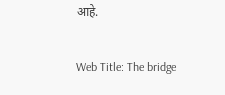आहे.

Web Title: The bridge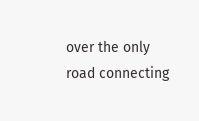over the only road connecting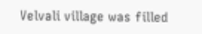Velvali village was filled